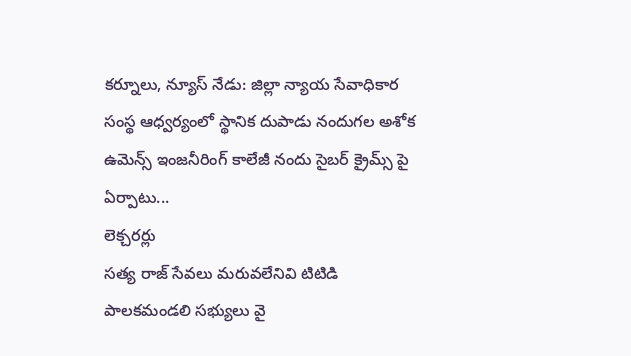కర్నూలు, న్యూస్ నేడు: జిల్లా న్యాయ సేవాధికార సంస్థ ఆధ్వర్యంలో స్థానిక దుపాడు నందుగల అశోక ఉమెన్స్ ఇంజనీరింగ్ కాలేజీ నందు సైబర్ క్రైమ్స్ పై ఏర్పాటు...
లెక్చరర్లు
సత్య రాజ్ సేవలు మరువలేనివి టిటిడి పాలకమండలి సభ్యులు వై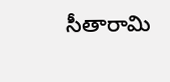సీతారామి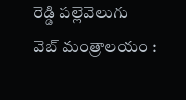రెడ్డి పల్లెవెలుగు వెబ్ మంత్రాలయం :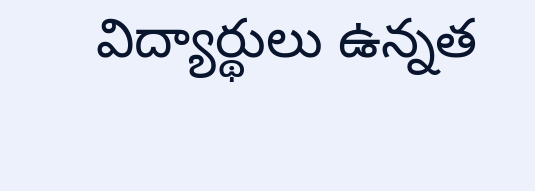విద్యార్థులు ఉన్నత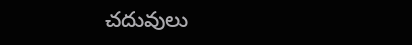చదువులు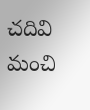చదివి మంచి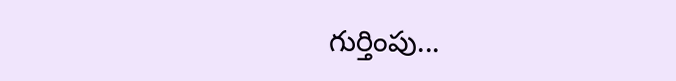గుర్తింపు...